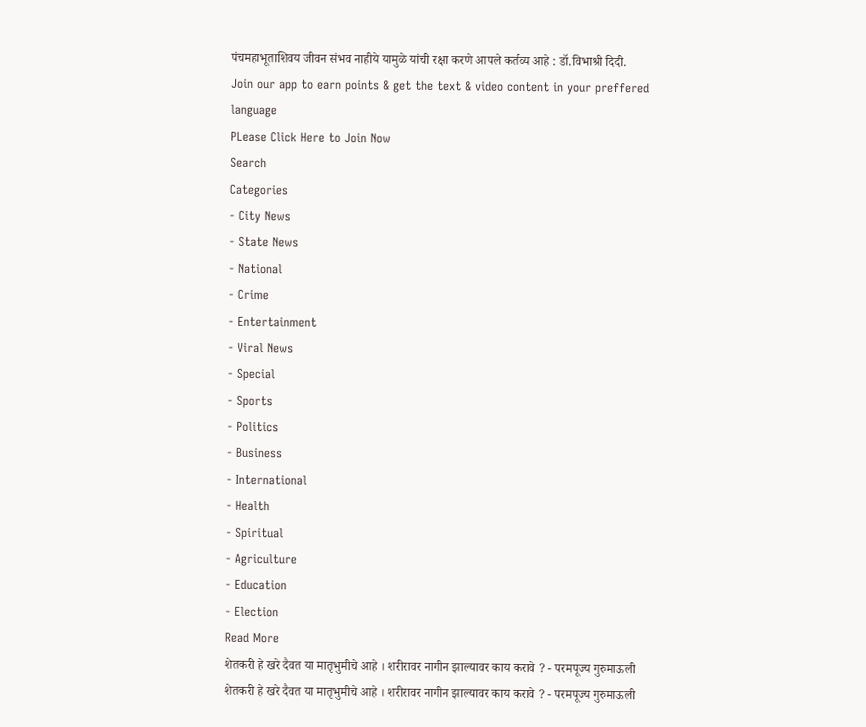पंचमहाभूताशिवय जीवन संभव नाहीये यामुळे यांची रक्षा करणे आपले कर्तव्य आहे : डॉ.विभाश्री दिदी.
Join our app to earn points & get the text & video content in your preffered language
PLease Click Here to Join Now
Search
Categories
- City News
- State News
- National
- Crime
- Entertainment
- Viral News
- Special
- Sports
- Politics
- Business
- International
- Health
- Spiritual
- Agriculture
- Education
- Election
Read More
शेतकरी हे खरे दैवत या मातृभुमीचे आहे । शरीरावर नागीन झाल्यावर काय करावे ? - परमपूज्य गुरुमाऊली
शेतकरी हे खरे दैवत या मातृभुमीचे आहे । शरीरावर नागीन झाल्यावर काय करावे ? - परमपूज्य गुरुमाऊली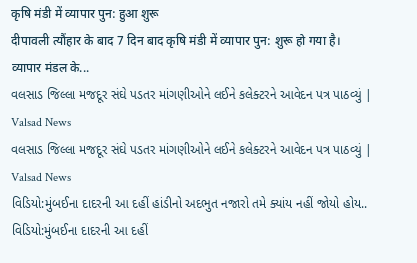कृषि मंडी में व्यापार पुन: हुआ शुरू
दीपावली त्यौंहार के बाद 7 दिन बाद कृषि मंडी में व्यापार पुन: शुरू हो गया है। व्यापार मंडल के...
વલસાડ જિલ્લા મજદૂર સંઘે પડતર માંગણીઓને લઈને કલેક્ટરને આવેદન પત્ર પાઠવ્યું | Valsad News
વલસાડ જિલ્લા મજદૂર સંઘે પડતર માંગણીઓને લઈને કલેક્ટરને આવેદન પત્ર પાઠવ્યું | Valsad News
વિડિયો:મુંબઈના દાદરની આ દહીં હાંડીનો અદભુત નજારો તમે ક્યાંય નહીં જોયો હોય..
વિડિયો:મુંબઈના દાદરની આ દહીં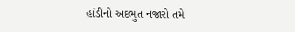હાંડીનો અદભુત નજારો તમે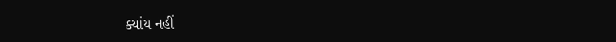ક્યાંય નહીં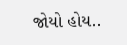જોયો હોય..